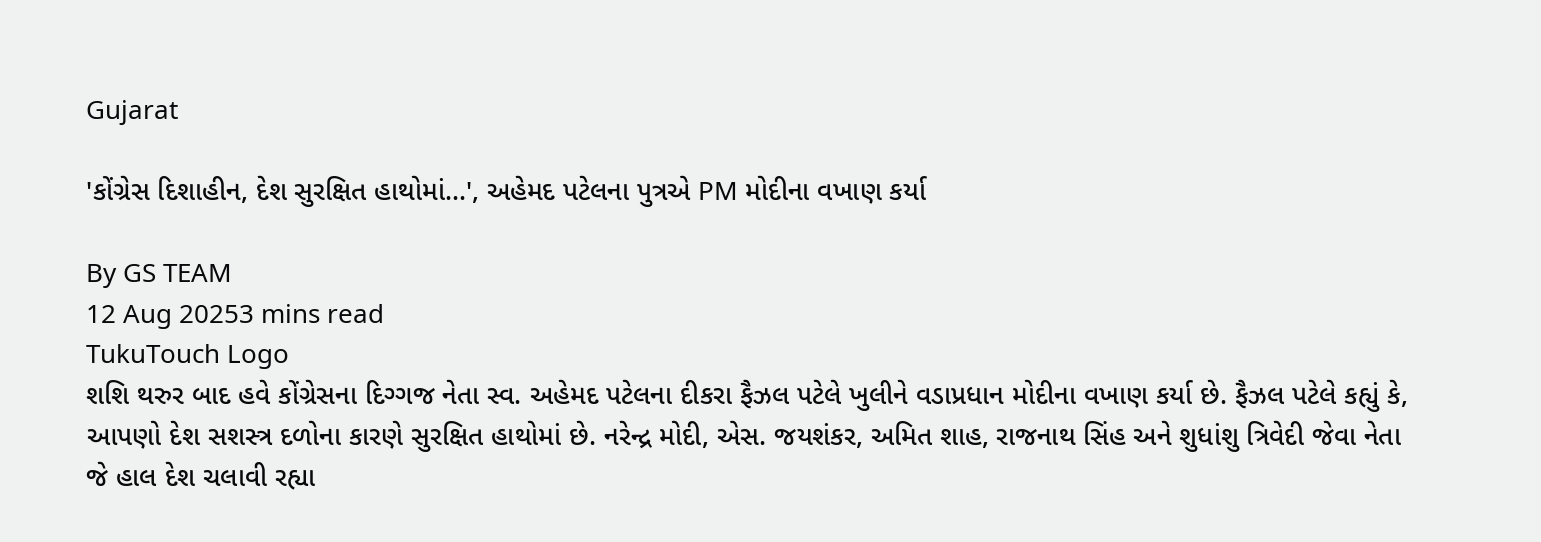Gujarat

'કોંગ્રેસ દિશાહીન, દેશ સુરક્ષિત હાથોમાં...', અહેમદ પટેલના પુત્રએ PM મોદીના વખાણ કર્યા

By GS TEAM
12 Aug 20253 mins read
TukuTouch Logo
શશિ થરુર બાદ હવે કોંગ્રેસના દિગ્ગજ નેતા સ્વ. અહેમદ પટેલના દીકરા ફૈઝલ પટેલે ખુલીને વડાપ્રધાન મોદીના વખાણ કર્યા છે. ફૈઝલ પટેલે કહ્યું કે, આપણો દેશ સશસ્ત્ર દળોના કારણે સુરક્ષિત હાથોમાં છે. નરેન્દ્ર મોદી, એસ. જયશંકર, અમિત શાહ, રાજનાથ સિંહ અને શુધાંશુ ત્રિવેદી જેવા નેતા જે હાલ દેશ ચલાવી રહ્યા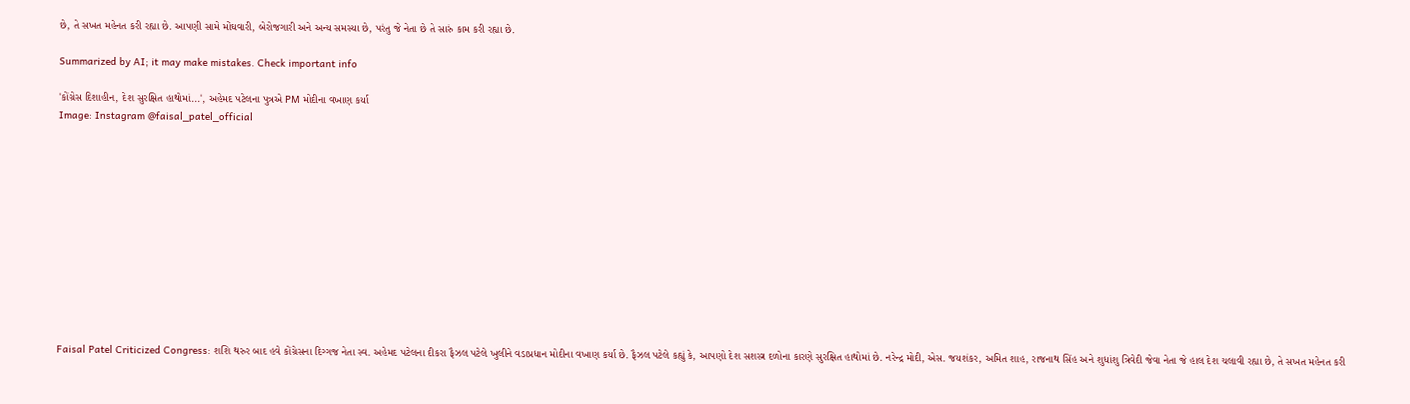છે, તે સખત મહેનત કરી રહ્યા છે. આપણી સામે મોંઘવારી, બેરોજગારી અને અન્ય સમસ્યા છે, પરંતુ જે નેતા છે તે સારું કામ કરી રહ્યા છે.

Summarized by AI; it may make mistakes. Check important info

'કોંગ્રેસ દિશાહીન, દેશ સુરક્ષિત હાથોમાં...', અહેમદ પટેલના પુત્રએ PM મોદીના વખાણ કર્યા
Image: Instagram @faisal_patel_official












Faisal Patel Criticized Congress: શશિ થરુર બાદ હવે કોંગ્રેસના દિગ્ગજ નેતા સ્વ. અહેમદ પટેલના દીકરા ફૈઝલ પટેલે ખુલીને વડાપ્રધાન મોદીના વખાણ કર્યા છે. ફૈઝલ પટેલે કહ્યું કે, આપણો દેશ સશસ્ત્ર દળોના કારણે સુરક્ષિત હાથોમાં છે. નરેન્દ્ર મોદી, એસ. જયશંકર, અમિત શાહ, રાજનાથ સિંહ અને શુધાંશુ ત્રિવેદી જેવા નેતા જે હાલ દેશ ચલાવી રહ્યા છે, તે સખત મહેનત કરી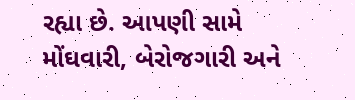રહ્યા છે. આપણી સામે મોંઘવારી, બેરોજગારી અને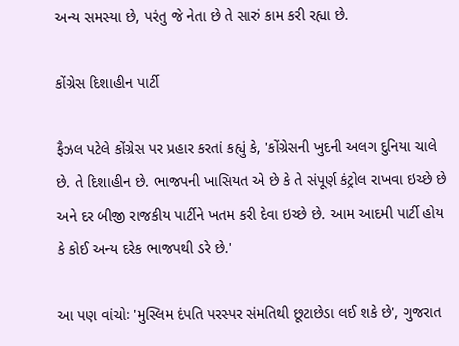અન્ય સમસ્યા છે, પરંતુ જે નેતા છે તે સારું કામ કરી રહ્યા છે.

કોંગ્રેસ દિશાહીન પાર્ટી

ફૈઝલ પટેલે કોંગ્રેસ પર પ્રહાર કરતાં કહ્યું કે, 'કોંગ્રેસની ખુદની અલગ દુનિયા ચાલે છે. તે દિશાહીન છે. ભાજપની ખાસિયત એ છે કે તે સંપૂર્ણ કંટ્રોલ રાખવા ઇચ્છે છે અને દર બીજી રાજકીય પાર્ટીને ખતમ કરી દેવા ઇચ્છે છે. આમ આદમી પાર્ટી હોય કે કોઈ અન્ય દરેક ભાજપથી ડરે છે.'

આ પણ વાંચોઃ 'મુસ્લિમ દંપતિ પરસ્પર સંમતિથી છૂટાછેડા લઈ શકે છે', ગુજરાત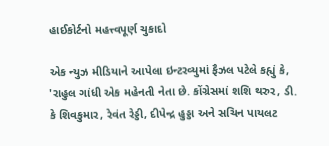હાઈકોર્ટનો મહત્ત્વપૂર્ણ ચુકાદો

એક ન્યુઝ મીડિયાને આપેલા ઇન્ટરવ્યુમાં ફૈઝલ પટેલે કહ્યું કે, 'રાહુલ ગાંધી એક મહેનતી નેતા છે. કોંગ્રેસમાં શશિ થરુર, ડી. કે શિવકુમાર, રેવંત રેડ્ડી, દીપેન્દ્ર હુડ્ડા અને સચિન પાયલટ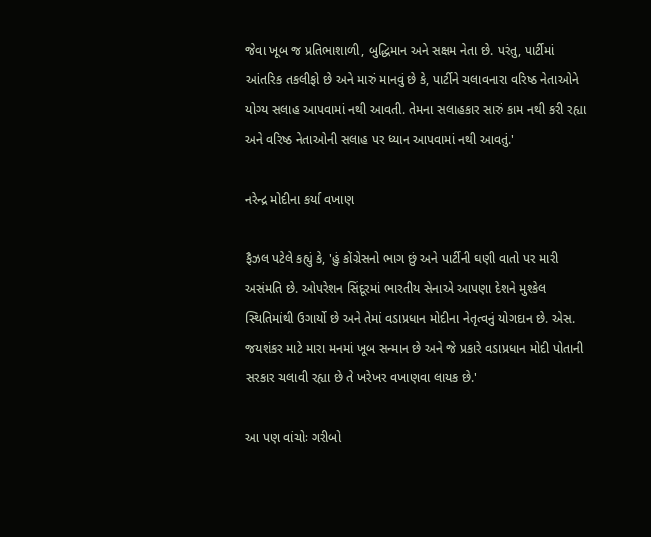જેવા ખૂબ જ પ્રતિભાશાળી, બુદ્ધિમાન અને સક્ષમ નેતા છે. પરંતુ, પાર્ટીમાં આંતરિક તકલીફો છે અને મારું માનવું છે કે, પાર્ટીને ચલાવનારા વરિષ્ઠ નેતાઓને યોગ્ય સલાહ આપવામાં નથી આવતી. તેમના સલાહકાર સારું કામ નથી કરી રહ્યા અને વરિષ્ઠ નેતાઓની સલાહ પર ધ્યાન આપવામાં નથી આવતું.'

નરેન્દ્ર મોદીના કર્યા વખાણ

ફૈઝલ પટેલે કહ્યું કે, 'હું કોંગ્રેસનો ભાગ છું અને પાર્ટીની ઘણી વાતો પર મારી અસંમતિ છે. ઓપરેશન સિંદૂરમાં ભારતીય સેનાએ આપણા દેશને મુશ્કેલ સ્થિતિમાંથી ઉગાર્યો છે અને તેમાં વડાપ્રધાન મોદીના નેતૃત્વનું યોગદાન છે. એસ. જયશંકર માટે મારા મનમાં ખૂબ સન્માન છે અને જે પ્રકારે વડાપ્રધાન મોદી પોતાની સરકાર ચલાવી રહ્યા છે તે ખરેખર વખાણવા લાયક છે.'

આ પણ વાંચોઃ ગરીબો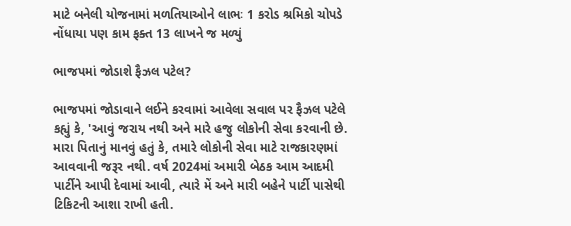માટે બનેલી યોજનામાં મળતિયાઓને લાભઃ 1 કરોડ શ્રમિકો ચોપડે નોંધાયા પણ કામ ફક્ત 13 લાખને જ મળ્યું

ભાજપમાં જોડાશે ફૈઝલ પટેલ?

ભાજપમાં જોડાવાને લઈને કરવામાં આવેલા સવાલ પર ફૈઝલ પટેલે કહ્યું કે, 'આવું જરાય નથી અને મારે હજુ લોકોની સેવા કરવાની છે. મારા પિતાનું માનવું હતું કે, તમારે લોકોની સેવા માટે રાજકારણમાં આવવાની જરૂર નથી. વર્ષ 2024માં અમારી બેઠક આમ આદમી પાર્ટીને આપી દેવામાં આવી, ત્યારે મેં અને મારી બહેને પાર્ટી પાસેથી ટિકિટની આશા રાખી હતી.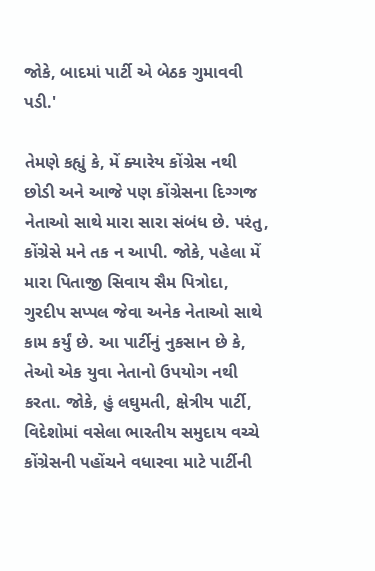જોકે, બાદમાં પાર્ટી એ બેઠક ગુમાવવી પડી.'

તેમણે કહ્યું કે, મેં ક્યારેય કોંગ્રેસ નથી છોડી અને આજે પણ કોંગ્રેસના દિગ્ગજ નેતાઓ સાથે મારા સારા સંબંધ છે. પરંતુ, કોંગ્રેસે મને તક ન આપી. જોકે, પહેલા મેં મારા પિતાજી સિવાય સૈમ પિત્રોદા, ગુરદીપ સપ્પલ જેવા અનેક નેતાઓ સાથે કામ કર્યું છે. આ પાર્ટીનું નુકસાન છે કે, તેઓ એક યુવા નેતાનો ઉપયોગ નથી કરતા. જોકે, હું લઘુમતી, ક્ષેત્રીય પાર્ટી, વિદેશોમાં વસેલા ભારતીય સમુદાય વચ્ચે કોંગ્રેસની પહોંચને વધારવા માટે પાર્ટીની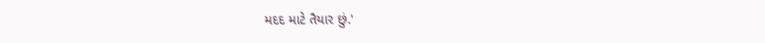મદદ માટે તૈયાર છું.'